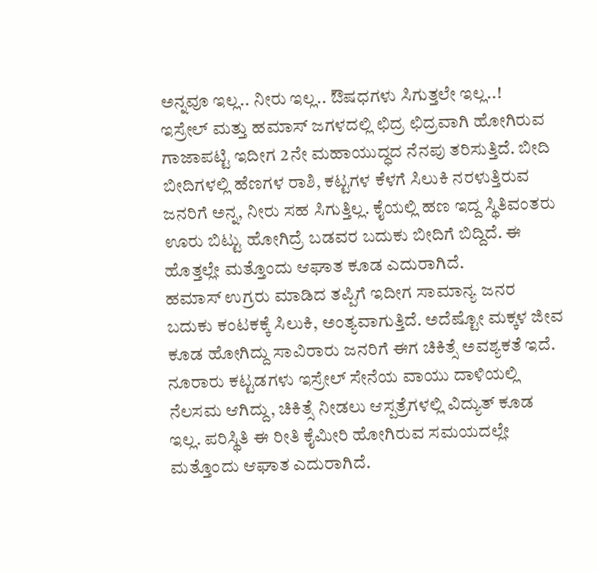ಅನ್ನವೂ ಇಲ್ಲ.. ನೀರು ಇಲ್ಲ.. ಔಷಧಗಳು ಸಿಗುತ್ತಲೇ ಇಲ್ಲ..!
ಇಸ್ರೇಲ್ ಮತ್ತು ಹಮಾಸ್ ಜಗಳದಲ್ಲಿ ಛಿದ್ರ ಛಿದ್ರವಾಗಿ ಹೋಗಿರುವ ಗಾಜಾಪಟ್ಟಿ ಇದೀಗ 2ನೇ ಮಹಾಯುದ್ಧದ ನೆನಪು ತರಿಸುತ್ತಿದೆ. ಬೀದಿ ಬೀದಿಗಳಲ್ಲಿ ಹೆಣಗಳ ರಾಶಿ, ಕಟ್ಟಗಳ ಕೆಳಗೆ ಸಿಲುಕಿ ನರಳುತ್ತಿರುವ ಜನರಿಗೆ ಅನ್ನ, ನೀರು ಸಹ ಸಿಗುತ್ತಿಲ್ಲ. ಕೈಯಲ್ಲಿ ಹಣ ಇದ್ದ ಸ್ಥಿತಿವಂತರು ಊರು ಬಿಟ್ಟು ಹೋಗಿದ್ರೆ ಬಡವರ ಬದುಕು ಬೀದಿಗೆ ಬಿದ್ದಿದೆ. ಈ ಹೊತ್ತಲ್ಲೇ ಮತ್ತೊಂದು ಆಘಾತ ಕೂಡ ಎದುರಾಗಿದೆ.
ಹಮಾಸ್ ಉಗ್ರರು ಮಾಡಿದ ತಪ್ಪಿಗೆ ಇದೀಗ ಸಾಮಾನ್ಯ ಜನರ ಬದುಕು ಕಂಟಕಕ್ಕೆ ಸಿಲುಕಿ, ಅಂತ್ಯವಾಗುತ್ತಿದೆ. ಅದೆಷ್ಟೋ ಮಕ್ಕಳ ಜೀವ ಕೂಡ ಹೋಗಿದ್ದು ಸಾವಿರಾರು ಜನರಿಗೆ ಈಗ ಚಿಕಿತ್ಸೆ ಅವಶ್ಯಕತೆ ಇದೆ. ನೂರಾರು ಕಟ್ಟಡಗಳು ಇಸ್ರೇಲ್ ಸೇನೆಯ ವಾಯು ದಾಳಿಯಲ್ಲಿ ನೆಲಸಮ ಆಗಿದ್ದು, ಚಿಕಿತ್ಸೆ ನೀಡಲು ಆಸ್ಪತ್ರೆಗಳಲ್ಲಿ ವಿದ್ಯುತ್ ಕೂಡ ಇಲ್ಲ. ಪರಿಸ್ಥಿತಿ ಈ ರೀತಿ ಕೈಮೀರಿ ಹೋಗಿರುವ ಸಮಯದಲ್ಲೇ ಮತ್ತೊಂದು ಆಘಾತ ಎದುರಾಗಿದೆ.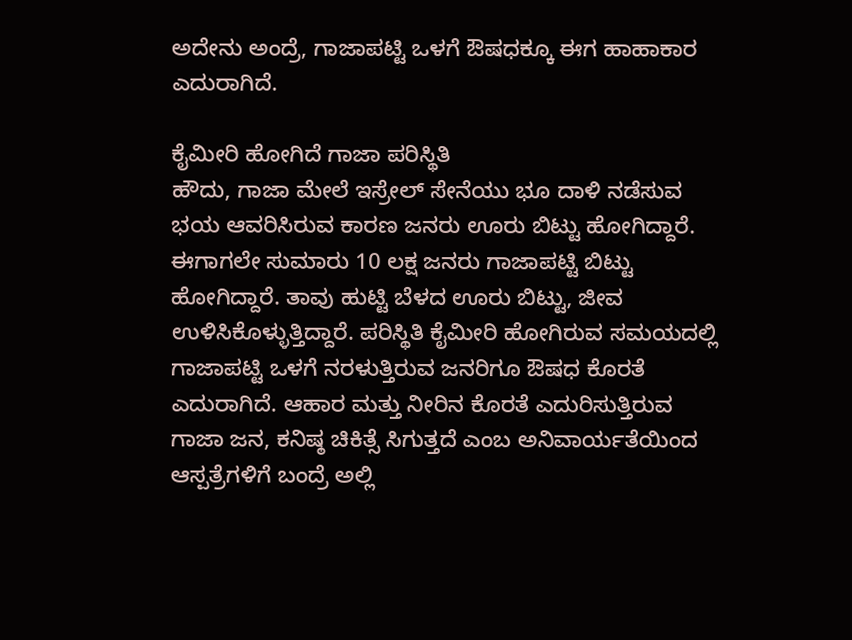ಅದೇನು ಅಂದ್ರೆ, ಗಾಜಾಪಟ್ಟಿ ಒಳಗೆ ಔಷಧಕ್ಕೂ ಈಗ ಹಾಹಾಕಾರ ಎದುರಾಗಿದೆ.

ಕೈಮೀರಿ ಹೋಗಿದೆ ಗಾಜಾ ಪರಿಸ್ಥಿತಿ
ಹೌದು, ಗಾಜಾ ಮೇಲೆ ಇಸ್ರೇಲ್ ಸೇನೆಯು ಭೂ ದಾಳಿ ನಡೆಸುವ ಭಯ ಆವರಿಸಿರುವ ಕಾರಣ ಜನರು ಊರು ಬಿಟ್ಟು ಹೋಗಿದ್ದಾರೆ. ಈಗಾಗಲೇ ಸುಮಾರು 10 ಲಕ್ಷ ಜನರು ಗಾಜಾಪಟ್ಟಿ ಬಿಟ್ಟು ಹೋಗಿದ್ದಾರೆ. ತಾವು ಹುಟ್ಟಿ ಬೆಳದ ಊರು ಬಿಟ್ಟು, ಜೀವ ಉಳಿಸಿಕೊಳ್ಳುತ್ತಿದ್ದಾರೆ. ಪರಿಸ್ಥಿತಿ ಕೈಮೀರಿ ಹೋಗಿರುವ ಸಮಯದಲ್ಲಿ ಗಾಜಾಪಟ್ಟಿ ಒಳಗೆ ನರಳುತ್ತಿರುವ ಜನರಿಗೂ ಔಷಧ ಕೊರತೆ ಎದುರಾಗಿದೆ. ಆಹಾರ ಮತ್ತು ನೀರಿನ ಕೊರತೆ ಎದುರಿಸುತ್ತಿರುವ ಗಾಜಾ ಜನ, ಕನಿಷ್ಠ ಚಿಕಿತ್ಸೆ ಸಿಗುತ್ತದೆ ಎಂಬ ಅನಿವಾರ್ಯತೆಯಿಂದ ಆಸ್ಪತ್ರೆಗಳಿಗೆ ಬಂದ್ರೆ ಅಲ್ಲಿ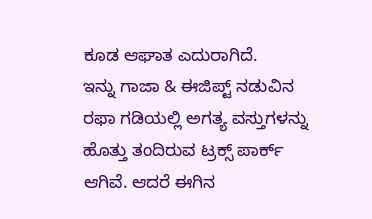ಕೂಡ ಆಘಾತ ಎದುರಾಗಿದೆ.
ಇನ್ನು ಗಾಜಾ & ಈಜಿಪ್ಟ್ ನಡುವಿನ ರಫಾ ಗಡಿಯಲ್ಲಿ ಅಗತ್ಯ ವಸ್ತುಗಳನ್ನು ಹೊತ್ತು ತಂದಿರುವ ಟ್ರಕ್ಸ್ ಪಾರ್ಕ್ ಆಗಿವೆ. ಆದರೆ ಈಗಿನ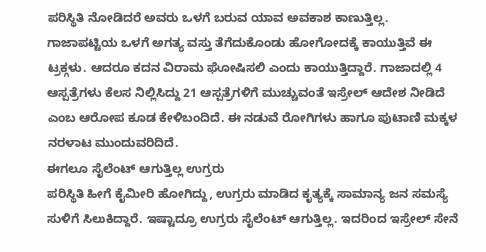ಪರಿಸ್ಥಿತಿ ನೋಡಿದರೆ ಅವರು ಒಳಗೆ ಬರುವ ಯಾವ ಅವಕಾಶ ಕಾಣುತ್ತಿಲ್ಲ. ಗಾಜಾಪಟ್ಟಿಯ ಒಳಗೆ ಅಗತ್ಯ ವಸ್ತು ತೆಗೆದುಕೊಂಡು ಹೋಗೋದಕ್ಕೆ ಕಾಯುತ್ತಿವೆ ಈ ಟ್ರಕ್ಗಳು. ಆದರೂ ಕದನ ವಿರಾಮ ಘೋಷಿಸಲಿ ಎಂದು ಕಾಯುತ್ತಿದ್ದಾರೆ. ಗಾಜಾದಲ್ಲಿ 4 ಆಸ್ಪತ್ರೆಗಳು ಕೆಲಸ ನಿಲ್ಲಿಸಿದ್ದು 21 ಆಸ್ಪತ್ರೆಗಳಿಗೆ ಮುಚ್ಚುವಂತೆ ಇಸ್ರೇಲ್ ಆದೇಶ ನೀಡಿದೆ ಎಂಬ ಆರೋಪ ಕೂಡ ಕೇಳಿಬಂದಿದೆ. ಈ ನಡುವೆ ರೋಗಿಗಳು ಹಾಗೂ ಪುಟಾಣಿ ಮಕ್ಕಳ ನರಳಾಟ ಮುಂದುವರಿದಿದೆ.
ಈಗಲೂ ಸೈಲೆಂಟ್ ಆಗುತ್ತಿಲ್ಲ ಉಗ್ರರು
ಪರಿಸ್ಥಿತಿ ಹೀಗೆ ಕೈಮೀರಿ ಹೋಗಿದ್ದು, ಉಗ್ರರು ಮಾಡಿದ ಕೃತ್ಯಕ್ಕೆ ಸಾಮಾನ್ಯ ಜನ ಸಮಸ್ಯೆ ಸುಳಿಗೆ ಸಿಲುಕಿದ್ದಾರೆ. ಇಷ್ಟಾದ್ರೂ ಉಗ್ರರು ಸೈಲೆಂಟ್ ಆಗುತ್ತಿಲ್ಲ. ಇದರಿಂದ ಇಸ್ರೇಲ್ ಸೇನೆ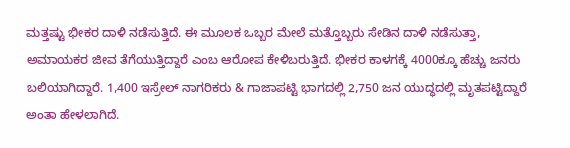ಮತ್ತಷ್ಟು ಭೀಕರ ದಾಳಿ ನಡೆಸುತ್ತಿದೆ. ಈ ಮೂಲಕ ಒಬ್ಬರ ಮೇಲೆ ಮತ್ತೊಬ್ಬರು ಸೇಡಿನ ದಾಳಿ ನಡೆಸುತ್ತಾ, ಅಮಾಯಕರ ಜೀವ ತೆಗೆಯುತ್ತಿದ್ದಾರೆ ಎಂಬ ಆರೋಪ ಕೇಳಿಬರುತ್ತಿದೆ. ಭೀಕರ ಕಾಳಗಕ್ಕೆ 4000ಕ್ಕೂ ಹೆಚ್ಚು ಜನರು ಬಲಿಯಾಗಿದ್ದಾರೆ. 1,400 ಇಸ್ರೇಲ್ ನಾಗರಿಕರು & ಗಾಜಾಪಟ್ಟಿ ಭಾಗದಲ್ಲಿ 2,750 ಜನ ಯುದ್ಧದಲ್ಲಿ ಮೃತಪಟ್ಟಿದ್ದಾರೆ ಅಂತಾ ಹೇಳಲಾಗಿದೆ.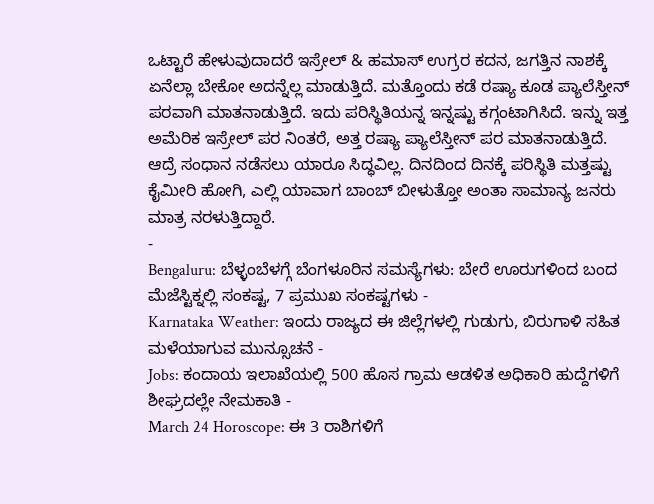ಒಟ್ಟಾರೆ ಹೇಳುವುದಾದರೆ ಇಸ್ರೇಲ್ & ಹಮಾಸ್ ಉಗ್ರರ ಕದನ, ಜಗತ್ತಿನ ನಾಶಕ್ಕೆ ಏನೆಲ್ಲಾ ಬೇಕೋ ಅದನ್ನೆಲ್ಲ ಮಾಡುತ್ತಿದೆ. ಮತ್ತೊಂದು ಕಡೆ ರಷ್ಯಾ ಕೂಡ ಪ್ಯಾಲೆಸ್ತೀನ್ ಪರವಾಗಿ ಮಾತನಾಡುತ್ತಿದೆ. ಇದು ಪರಿಸ್ಥಿತಿಯನ್ನ ಇನ್ನಷ್ಟು ಕಗ್ಗಂಟಾಗಿಸಿದೆ. ಇನ್ನು ಇತ್ತ ಅಮೆರಿಕ ಇಸ್ರೇಲ್ ಪರ ನಿಂತರೆ, ಅತ್ತ ರಷ್ಯಾ ಪ್ಯಾಲೆಸ್ತೀನ್ ಪರ ಮಾತನಾಡುತ್ತಿದೆ. ಆದ್ರೆ ಸಂಧಾನ ನಡೆಸಲು ಯಾರೂ ಸಿದ್ಧವಿಲ್ಲ. ದಿನದಿಂದ ದಿನಕ್ಕೆ ಪರಿಸ್ಥಿತಿ ಮತ್ತಷ್ಟು ಕೈಮೀರಿ ಹೋಗಿ, ಎಲ್ಲಿ ಯಾವಾಗ ಬಾಂಬ್ ಬೀಳುತ್ತೋ ಅಂತಾ ಸಾಮಾನ್ಯ ಜನರು ಮಾತ್ರ ನರಳುತ್ತಿದ್ದಾರೆ.
-
Bengaluru: ಬೆಳ್ಳಂಬೆಳಗ್ಗೆ ಬೆಂಗಳೂರಿನ ಸಮಸ್ಯೆಗಳು: ಬೇರೆ ಊರುಗಳಿಂದ ಬಂದ ಮೆಜೆಸ್ಟಿಕ್ನಲ್ಲಿ ಸಂಕಷ್ಟ, 7 ಪ್ರಮುಖ ಸಂಕಷ್ಟಗಳು -
Karnataka Weather: ಇಂದು ರಾಜ್ಯದ ಈ ಜಿಲ್ಲೆಗಳಲ್ಲಿ ಗುಡುಗು, ಬಿರುಗಾಳಿ ಸಹಿತ ಮಳೆಯಾಗುವ ಮುನ್ಸೂಚನೆ -
Jobs: ಕಂದಾಯ ಇಲಾಖೆಯಲ್ಲಿ 500 ಹೊಸ ಗ್ರಾಮ ಆಡಳಿತ ಅಧಿಕಾರಿ ಹುದ್ದೆಗಳಿಗೆ ಶೀಘ್ರದಲ್ಲೇ ನೇಮಕಾತಿ -
March 24 Horoscope: ಈ 3 ರಾಶಿಗಳಿಗೆ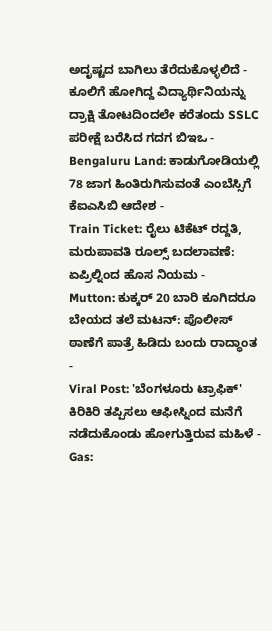ಅದೃಷ್ಟದ ಬಾಗಿಲು ತೆರೆದುಕೊಳ್ಳಲಿದೆ -
ಕೂಲಿಗೆ ಹೋಗಿದ್ದ ವಿದ್ಯಾರ್ಥಿನಿಯನ್ನು ದ್ರಾಕ್ಷಿ ತೋಟದಿಂದಲೇ ಕರೆತಂದು SSLC ಪರೀಕ್ಷೆ ಬರೆಸಿದ ಗದಗ ಬಿಇಒ -
Bengaluru Land: ಕಾಡುಗೋಡಿಯಲ್ಲಿ 78 ಜಾಗ ಹಿಂತಿರುಗಿಸುವಂತೆ ಎಂಬೆಸ್ಸಿಗೆ ಕೆಐಎಸಿಬಿ ಆದೇಶ -
Train Ticket: ರೈಲು ಟಿಕೆಟ್ ರದ್ದತಿ, ಮರುಪಾವತಿ ರೂಲ್ಸ್ ಬದಲಾವಣೆ: ಏಪ್ರಿಲ್ನಿಂದ ಹೊಸ ನಿಯಮ -
Mutton: ಕುಕ್ಕರ್ 20 ಬಾರಿ ಕೂಗಿದರೂ ಬೇಯದ ತಲೆ ಮಟನ್: ಪೊಲೀಸ್ ಠಾಣೆಗೆ ಪಾತ್ರೆ ಹಿಡಿದು ಬಂದು ರಾದ್ಧಾಂತ -
Viral Post: 'ಬೆಂಗಳೂರು ಟ್ರಾಫಿಕ್' ಕಿರಿಕಿರಿ ತಪ್ಪಿಸಲು ಆಫೀಸ್ನಿಂದ ಮನೆಗೆ ನಡೆದುಕೊಂಡು ಹೋಗುತ್ತಿರುವ ಮಹಿಳೆ -
Gas: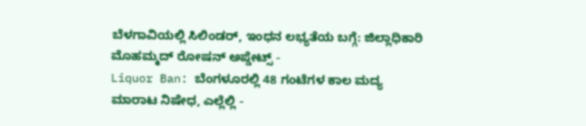ಬೆಳಗಾವಿಯಲ್ಲಿ ಸಿಲಿಂಡರ್, ಇಂಧನ ಲಭ್ಯತೆಯ ಬಗ್ಗೆ: ಜಿಲ್ಲಾಧಿಕಾರಿ ಮೊಹಮ್ಮದ್ ರೋಷನ್ ಅಪ್ಡೇಟ್ಸ್ -
Liquor Ban: ಬೆಂಗಳೂರಲ್ಲಿ 48 ಗಂಟೆಗಳ ಕಾಲ ಮದ್ಯ ಮಾರಾಟ ನಿಷೇಧ, ಎಲ್ಲೆಲ್ಲಿ -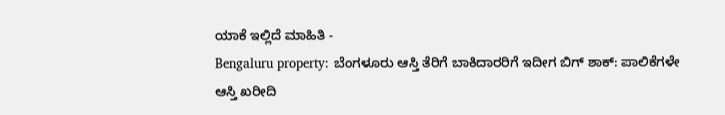ಯಾಕೆ ಇಲ್ಲಿದೆ ಮಾಹಿತಿ -
Bengaluru property: ಬೆಂಗಳೂರು ಆಸ್ತಿ ತೆರಿಗೆ ಬಾಕಿದಾರರಿಗೆ ಇದೀಗ ಬಿಗ್ ಶಾಕ್: ಪಾಲಿಕೆಗಳೇ ಆಸ್ತಿ ಖರೀದಿ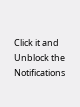Click it and Unblock the Notifications